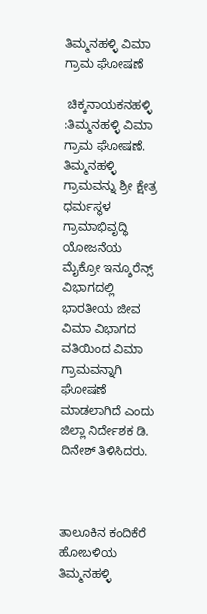ತಿಮ್ಮನಹಳ್ಳಿ ವಿಮಾ ಗ್ರಾಮ ಘೋಷಣೆ

 ಚಿಕ್ಕನಾಯಕನಹಳ್ಳಿ :ತಿಮ್ಮನಹಳ್ಳಿ ವಿಮಾ ಗ್ರಾಮ ಘೋಷಣೆ. ತಿಮ್ಮನಹಳ್ಳಿ ಗ್ರಾಮವನ್ನು ಶ್ರೀ ಕ್ಷೇತ್ರ ಧರ್ಮಸ್ಥಳ ಗ್ರಾಮಾಭಿವೃದ್ಧಿ ಯೋಜನೆಯ ಮೈಕ್ರೋ ಇನ್ಶೂರೆನ್ಸ್ ವಿಭಾಗದಲ್ಲಿ ಭಾರತೀಯ ಜೀವ ವಿಮಾ ವಿಭಾಗದ ವತಿಯಿಂದ ವಿಮಾ ಗ್ರಾಮವನ್ನಾಗಿ ಘೋಷಣೆ ಮಾಡಲಾಗಿದೆ ಎಂದು ಜಿಲ್ಲಾ ನಿರ್ದೇಶಕ ಡಿ. ದಿನೇಶ್ ತಿಳಿಸಿದರು.



ತಾಲೂಕಿನ ಕಂದಿಕೆರೆ ಹೋಬಳಿಯ ತಿಮ್ಮನಹಳ್ಳಿ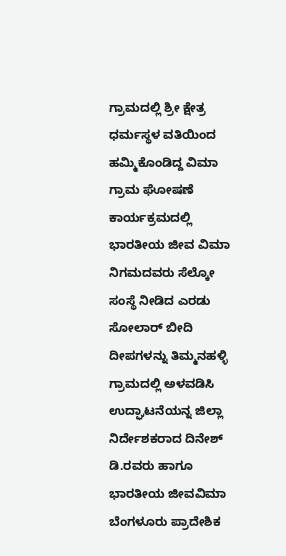ಗ್ರಾಮದಲ್ಲಿ ಶ್ರೀ ಕ್ಷೇತ್ರ ಧರ್ಮಸ್ಥಳ ವತಿಯಿಂದ ಹಮ್ಮಿಕೊಂಡಿದ್ದ ವಿಮಾ ಗ್ರಾಮ ಘೋಷಣೆ ಕಾರ್ಯಕ್ರಮದಲ್ಲಿ ಭಾರತೀಯ ಜೀವ ವಿಮಾ ನಿಗಮದವರು ಸೆಲ್ಕೋ ಸಂಸ್ಥೆ ನೀಡಿದ ಎರಡು ಸೋಲಾರ್ ಬೀದಿ ದೀಪಗಳನ್ನು ತಿಮ್ಮನಹಳ್ಳಿ ಗ್ರಾಮದಲ್ಲಿ ಅಳವಡಿಸಿ ಉದ್ಘಾಟನೆಯನ್ನ ಜಿಲ್ಲಾ ನಿರ್ದೇಶಕರಾದ ದಿನೇಶ್ ಡಿ.ರವರು ಹಾಗೂ ಭಾರತೀಯ ಜೀವವಿಮಾ ಬೆಂಗಳೂರು ಪ್ರಾದೇಶಿಕ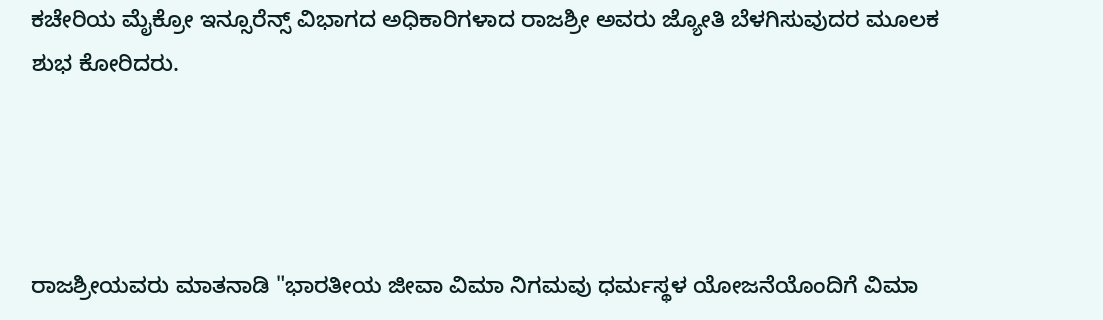ಕಚೇರಿಯ ಮೈಕ್ರೋ ಇನ್ಸೂರೆನ್ಸ್ ವಿಭಾಗದ ಅಧಿಕಾರಿಗಳಾದ ರಾಜಶ್ರೀ ಅವರು ಜ್ಯೋತಿ ಬೆಳಗಿಸುವುದರ ಮೂಲಕ ಶುಭ ಕೋರಿದರು.




ರಾಜಶ್ರೀಯವರು ಮಾತನಾಡಿ "ಭಾರತೀಯ ಜೀವಾ ವಿಮಾ ನಿಗಮವು ಧರ್ಮಸ್ಥಳ ಯೋಜನೆಯೊಂದಿಗೆ ವಿಮಾ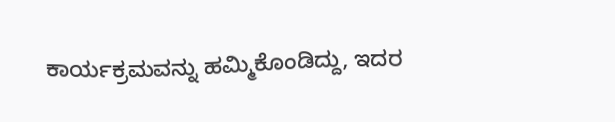ಕಾರ್ಯಕ್ರಮವನ್ನು ಹಮ್ಮಿಕೊಂಡಿದ್ದು, ಇದರ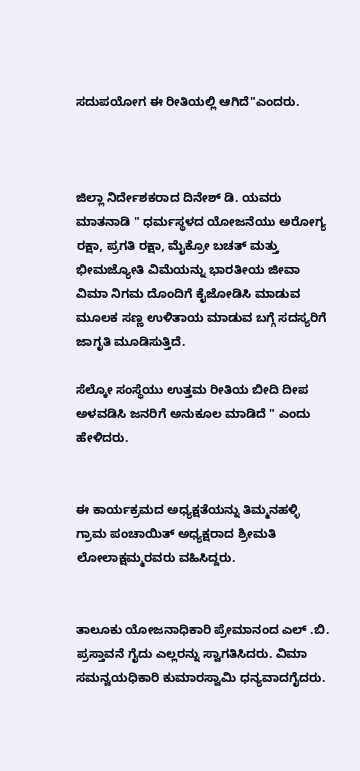ಸದುಪಯೋಗ ಈ ರೀತಿಯಲ್ಲಿ ಆಗಿದೆ"ಎಂದರು.



ಜಿಲ್ಲಾ ನಿರ್ದೇಶಕರಾದ ದಿನೇಶ್ ಡಿ. ಯವರು ಮಾತನಾಡಿ " ಧರ್ಮಸ್ಥಳದ ಯೋಜನೆಯು ಅರೋಗ್ಯ ರಕ್ಷಾ, ಪ್ರಗತಿ ರಕ್ಷಾ, ಮೈಕ್ರೋ ಬಚತ್ ಮತ್ತು ಭೀಮಜ್ಯೋತಿ ವಿಮೆಯನ್ನು ಭಾರತೀಯ ಜೀವಾ ವಿಮಾ ನಿಗಮ ದೊಂದಿಗೆ ಕೈಜೋಡಿಸಿ ಮಾಡುವ ಮೂಲಕ ಸಣ್ಣ ಉಳಿತಾಯ ಮಾಡುವ ಬಗ್ಗೆ ಸದಸ್ಯರಿಗೆ ಜಾಗೃತಿ ಮೂಡಿಸುತ್ತಿದೆ.

ಸೆಲ್ಕೋ ಸಂಸ್ಥೆಯು ಉತ್ತಮ ರೀತಿಯ ಬೀದಿ ದೀಪ ಅಳವಡಿಸಿ ಜನರಿಗೆ ಅನುಕೂಲ ಮಾಡಿದೆ " ಎಂದು ಹೇಳಿದರು.


ಈ ಕಾರ್ಯಕ್ರಮದ ಅಧ್ಯಕ್ಷತೆಯನ್ನು ತಿಮ್ಮನಹಳ್ಳಿ ಗ್ರಾಮ ಪಂಚಾಯಿತ್ ಅಧ್ಯಕ್ಷರಾದ ಶ್ರೀಮತಿ ಲೋಲಾಕ್ಷಮ್ಮರವರು ವಹಿಸಿದ್ದರು.


ತಾಲೂಕು ಯೋಜನಾಧಿಕಾರಿ ಪ್ರೇಮಾನಂದ ಎಲ್ .ಬಿ. ಪ್ರಸ್ತಾವನೆ ಗೈದು ಎಲ್ಲರನ್ನು ಸ್ವಾಗತಿಸಿದರು. ವಿಮಾ ಸಮನ್ವಯಧಿಕಾರಿ ಕುಮಾರಸ್ವಾಮಿ ಧನ್ಯವಾದಗೈದರು.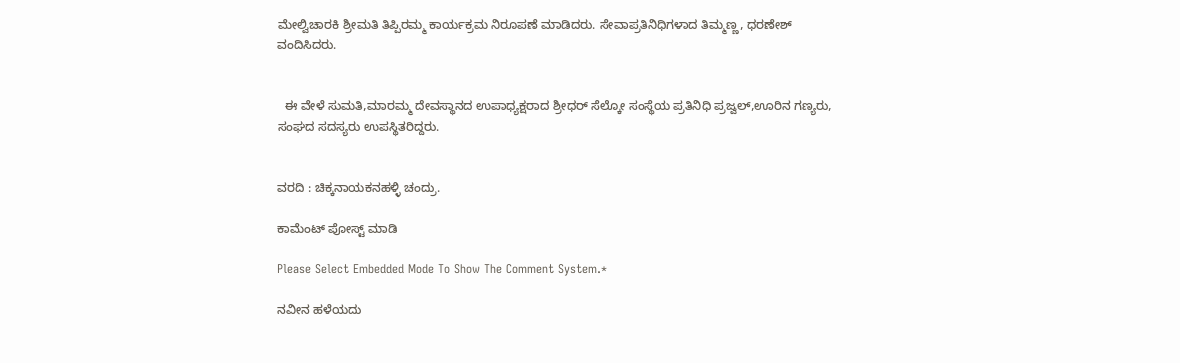ಮೇಲ್ವಿಚಾರಕಿ ಶ್ರೀಮತಿ ತಿಪ್ಪಿರಮ್ಮ ಕಾರ್ಯಕ್ರಮ ನಿರೂಪಣೆ ಮಾಡಿದರು. ಸೇವಾಪ್ರತಿನಿಧಿಗಳಾದ ತಿಮ್ಮಣ್ಣ, ಧರಣೇಶ್ ವಂದಿಸಿದರು.


  ಈ ವೇಳೆ ಸುಮತಿ,ಮಾರಮ್ಮ ದೇವಸ್ಥಾನದ ಉಪಾಧ್ಯಕ್ಷರಾದ ಶ್ರೀಧರ್ ಸೆಲ್ಕೋ ಸಂಸ್ಥೆಯ ಪ್ರತಿನಿಧಿ ಪ್ರಜ್ವಲ್,ಊರಿನ ಗಣ್ಯರು, ಸಂಘದ ಸದಸ್ಯರು ಉಪಸ್ಥಿತರಿದ್ದರು.


ವರದಿ : ಚಿಕ್ಕನಾಯಕನಹಳ್ಳಿ ಚಂದ್ರು.

ಕಾಮೆಂಟ್‌‌ ಪೋಸ್ಟ್‌ ಮಾಡಿ

Please Select Embedded Mode To Show The Comment System.*

ನವೀನ ಹಳೆಯದು